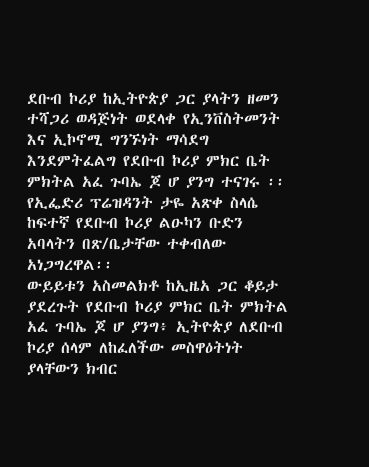ደቡብ ኮሪያ ከኢትዮጵያ ጋር ያላትን ዘመን ተሻጋሪ ወዳጅነት ወደላቀ የኢንቨስትመንት እና ኢኮኖሚ ግንኙነት ማሳደግ እንደምትፈልግ የደቡብ ኮሪያ ምክር ቤት ምክትል አፈ ጉባኤ ጆ ሆ ያንግ ተናገሩ ፡፡
የኢፌድሪ ፕሬዝዳንት ታዬ አጽቀ ስላሴ ከፍተኛ የደቡብ ኮሪያ ልዑካን ቡድን አባላትን በጽ/ቤታቸው ተቀብለው አነጋግረዋል፡፡
ውይይቱን አስመልክቶ ከኢዜአ ጋር ቆይታ ያደረጉት የደቡብ ኮሪያ ምክር ቤት ምክትል አፈ ጉባኤ ጆ ሆ ያንግ፥ ኢትዮጵያ ለደቡብ ኮሪያ ሰላም ለከፈለችው መስዋዕትነት ያላቸውን ክብር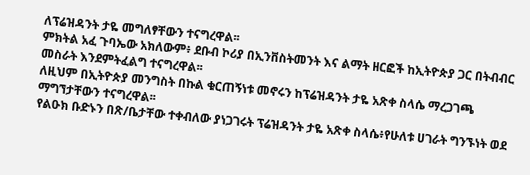ለፕሬዝዳንት ታዬ መግለፃቸውን ተናግረዋል፡፡
ምክትል አፈ ጉባኤው አክለውም፥ ደቡብ ኮሪያ በኢንቨስትመንት እና ልማት ዘርፎች ከኢትዮጵያ ጋር በትብብር መስራት እንደምትፈልግ ተናግረዋል፡፡
ለዚህም በኢትዮጵያ መንግስት በኩል ቁርጠኝነቱ መኖሩን ከፕሬዝዳንት ታዬ አጽቀ ስላሴ ማረጋገጫ ማግኘታቸውን ተናግረዋል፡፡
የልዑክ ቡድኑን በጽ/ቤታቸው ተቀብለው ያነጋገሩት ፕሬዝዳንት ታዬ አጽቀ ስላሴ፥የሁለቱ ሀገራት ግንኙነት ወደ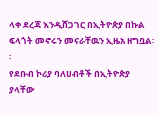ላቀ ደረጃ እንዲሸጋገር በኢትዮጵያ በኩል ፍላጎት መኖሩን መናራቸዉን ኢዜአ ዘግቧል፡፡
የደቡብ ኮሪያ ባለሀብቶች በኢትዮጵያ ያላቸው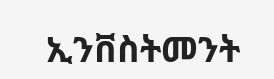ኢንቨስትመንት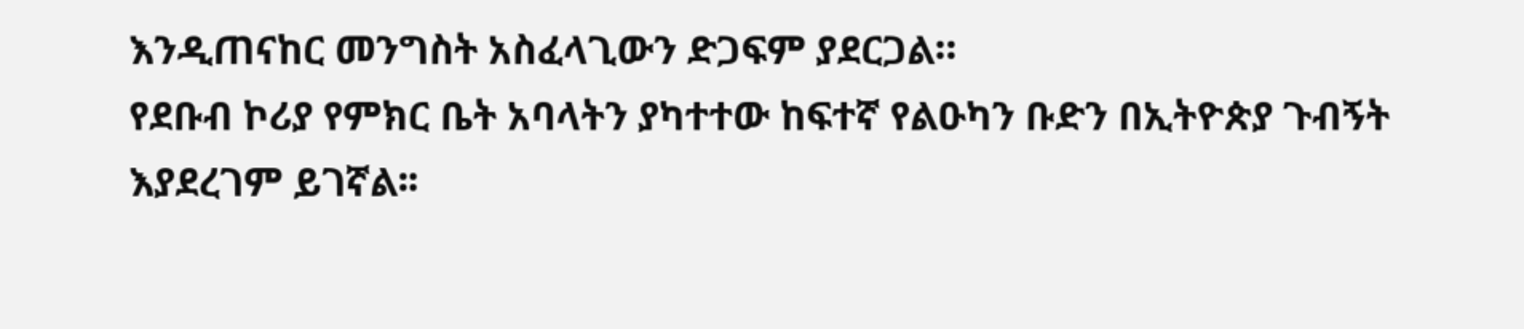እንዲጠናከር መንግስት አስፈላጊውን ድጋፍም ያደርጋል።
የደቡብ ኮሪያ የምክር ቤት አባላትን ያካተተው ከፍተኛ የልዑካን ቡድን በኢትዮጵያ ጉብኝት እያደረገም ይገኛል፡፡